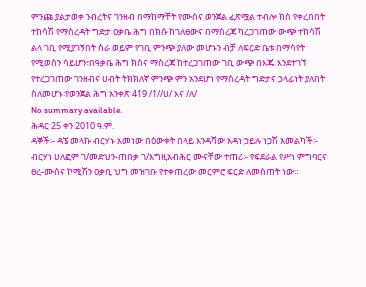ምንጩ ያልታወቀ ንብረትና ገንዘብ በማከማቸት የሙስና ወንጀል ፈጽሟል ተብሎ ክስ የቀረበበት ተከሳሽ የማስረዳት ግድታ ዐቃቤ ሕግ በክሱ ከገለፀውና በማስረጃ ካረጋገጠው ውጭ ተከሳሽ ልላ ገቢ የሚያገኝበት ስራ ወይም የገቢ ምንጭ ያለው መሆኑን ብቻ ለፍርድ ቤቱ በማሳየት የሚወሰን ሳይሆን፣በዓቃቤ ሕግ ክስና ማስረጃ ከተረጋገጠው ገቢ ውጭ በእጁ እንደተገኘ የተረጋገጠው ገንዘብና ሀብት ትክክለኛ ምንጭ ምን አንደሆነ የማስረዳት ግድታና ኃላፊነት ያለበት ስለመሆኑ፡የወንጀል ሕግ አንቀጽ 419 /1//ሀ/ እና /ለ/
No summary available.
ሕዳር 25 ቀን 2010 ዓ.ም.
ዳኞች፡- ዳኜ መላኩ ብርሃኑ አመነው በዕውቀት በላይ እንዳሻው አዳነ ኃይሉ ነጋሽ አመልካች፡- ብርሃነ ሀለፎም ገ/መድህን-ጠበቃ ገ/እግዚአብሕር ሙናቸው ተጠሪ፡- የፍደራል የሥነ ምግባርና ፀረ-ሙስና ኮሚሽን ዐቃቢ ህግ መዝገቡ የተቀጠረው መርምሮ ፍርድ ለመስጠት ነው።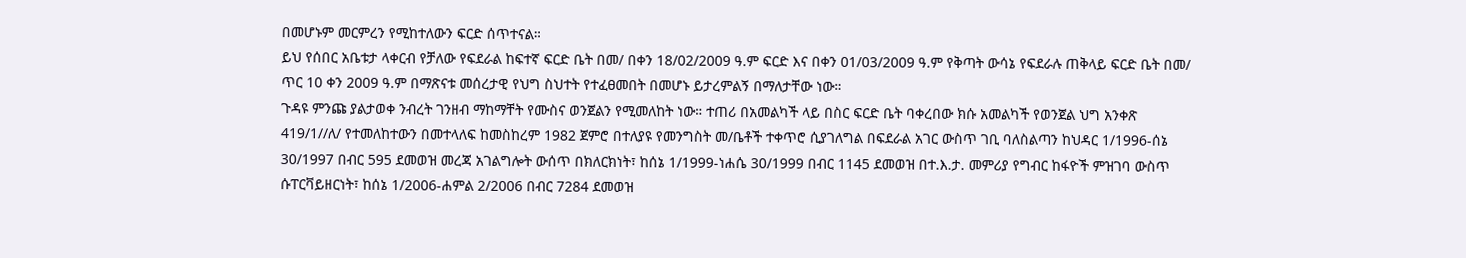በመሆኑም መርምረን የሚከተለውን ፍርድ ሰጥተናል።
ይህ የሰበር አቤቱታ ላቀርብ የቻለው የፍደራል ከፍተኛ ፍርድ ቤት በመ/ በቀን 18/02/2009 ዓ.ም ፍርድ እና በቀን 01/03/2009 ዓ.ም የቅጣት ውሳኔ የፍደራሉ ጠቅላይ ፍርድ ቤት በመ/ ጥር 10 ቀን 2009 ዓ.ም በማጽናቱ መሰረታዊ የህግ ስህተት የተፈፀመበት በመሆኑ ይታረምልኝ በማለታቸው ነው።
ጉዳዩ ምንጩ ያልታወቀ ንብረት ገንዘብ ማከማቸት የሙስና ወንጀልን የሚመለከት ነው። ተጠሪ በአመልካች ላይ በስር ፍርድ ቤት ባቀረበው ክሱ አመልካች የወንጀል ህግ አንቀጽ 419/1//ለ/ የተመለከተውን በመተላለፍ ከመስከረም 1982 ጀምሮ በተለያዩ የመንግስት መ/ቤቶች ተቀጥሮ ሲያገለግል በፍደራል አገር ውስጥ ገቢ ባለስልጣን ከህዳር 1/1996-ሰኔ 30/1997 በብር 595 ደመወዝ መረጃ አገልግሎት ውሰጥ በክለርክነት፣ ከሰኔ 1/1999-ነሐሴ 30/1999 በብር 1145 ደመወዝ በተ.እ.ታ. መምሪያ የግብር ከፋዮች ምዝገባ ውስጥ ሱፐርቫይዘርነት፣ ከሰኔ 1/2006-ሐምል 2/2006 በብር 7284 ደመወዝ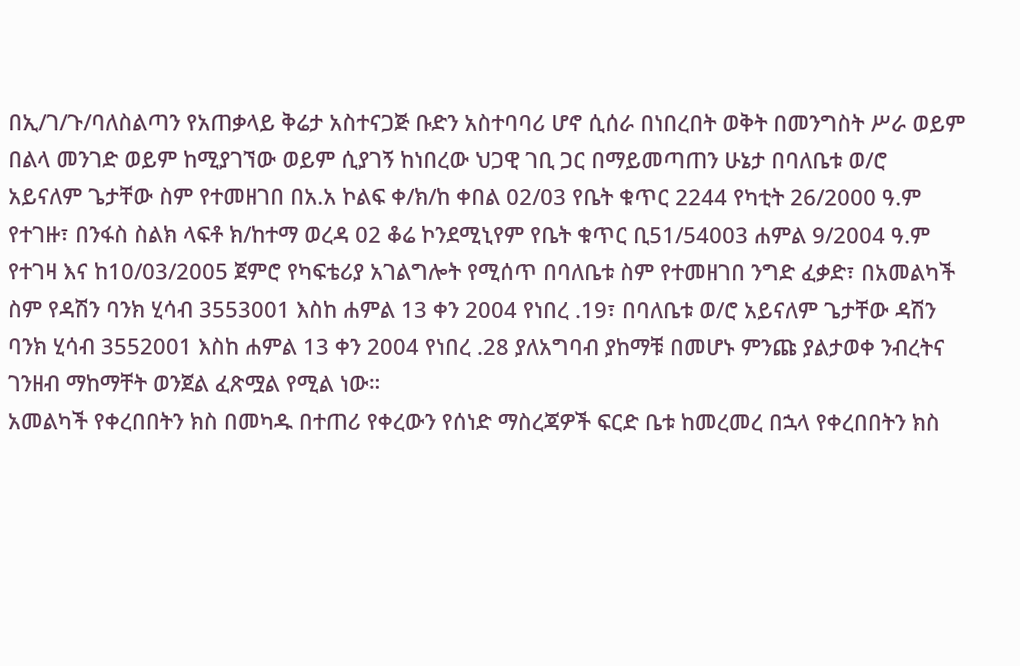በኢ/ገ/ጉ/ባለስልጣን የአጠቃላይ ቅሬታ አስተናጋጅ ቡድን አስተባባሪ ሆኖ ሲሰራ በነበረበት ወቅት በመንግስት ሥራ ወይም በልላ መንገድ ወይም ከሚያገኘው ወይም ሲያገኝ ከነበረው ህጋዊ ገቢ ጋር በማይመጣጠን ሁኔታ በባለቤቱ ወ/ሮ አይናለም ጌታቸው ስም የተመዘገበ በአ.አ ኮልፍ ቀ/ክ/ከ ቀበል 02/03 የቤት ቁጥር 2244 የካቲት 26/2000 ዓ.ም የተገዙ፣ በንፋስ ስልክ ላፍቶ ክ/ከተማ ወረዳ 02 ቆሬ ኮንደሚኒየም የቤት ቁጥር ቢ51/54003 ሐምል 9/2004 ዓ.ም የተገዛ እና ከ10/03/2005 ጀምሮ የካፍቴሪያ አገልግሎት የሚሰጥ በባለቤቱ ስም የተመዘገበ ንግድ ፈቃድ፣ በአመልካች ስም የዳሽን ባንክ ሂሳብ 3553001 እስከ ሐምል 13 ቀን 2004 የነበረ .19፣ በባለቤቱ ወ/ሮ አይናለም ጌታቸው ዳሽን ባንክ ሂሳብ 3552001 እስከ ሐምል 13 ቀን 2004 የነበረ .28 ያለአግባብ ያከማቹ በመሆኑ ምንጩ ያልታወቀ ንብረትና ገንዘብ ማከማቸት ወንጀል ፈጽሟል የሚል ነው።
አመልካች የቀረበበትን ክስ በመካዱ በተጠሪ የቀረውን የሰነድ ማስረጃዎች ፍርድ ቤቱ ከመረመረ በኋላ የቀረበበትን ክስ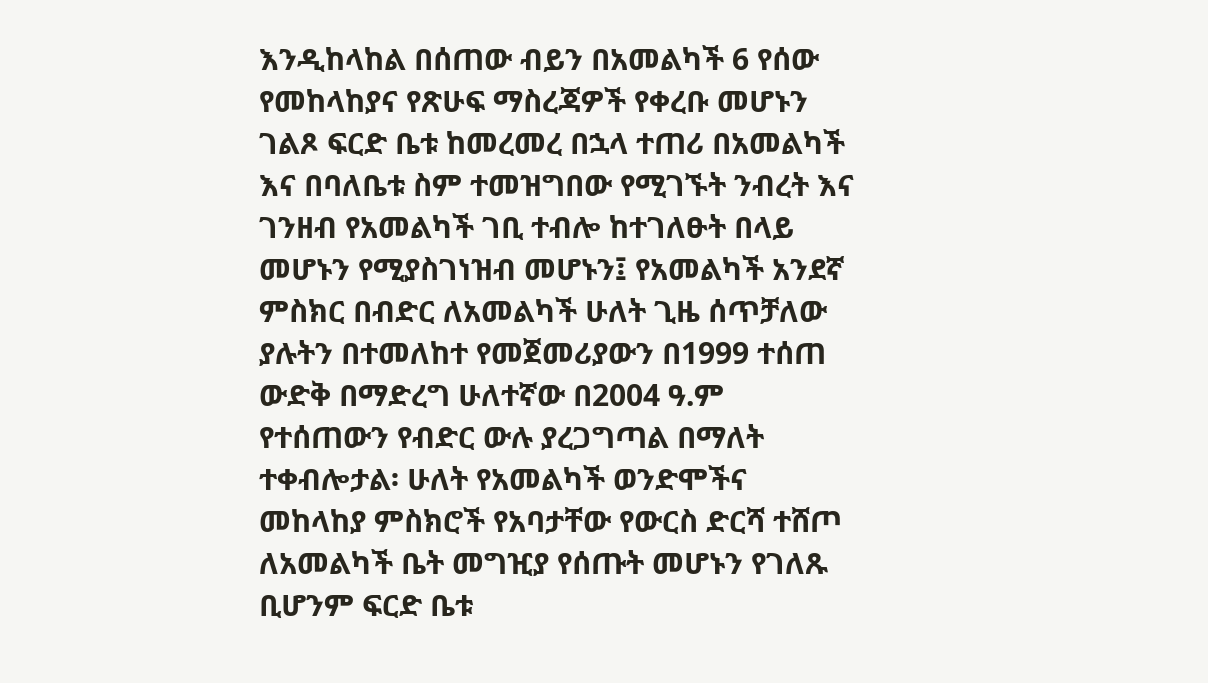እንዲከላከል በሰጠው ብይን በአመልካች 6 የሰው የመከላከያና የጽሁፍ ማስረጃዎች የቀረቡ መሆኑን ገልጾ ፍርድ ቤቱ ከመረመረ በኋላ ተጠሪ በአመልካች እና በባለቤቱ ስም ተመዝግበው የሚገኙት ንብረት እና ገንዘብ የአመልካች ገቢ ተብሎ ከተገለፁት በላይ መሆኑን የሚያስገነዝብ መሆኑን፤ የአመልካች አንደኛ ምስክር በብድር ለአመልካች ሁለት ጊዜ ሰጥቻለው ያሉትን በተመለከተ የመጀመሪያውን በ1999 ተሰጠ ውድቅ በማድረግ ሁለተኛው በ2004 ዓ.ም የተሰጠውን የብድር ውሉ ያረጋግጣል በማለት ተቀብሎታል፡ ሁለት የአመልካች ወንድሞችና መከላከያ ምስክሮች የአባታቸው የውርስ ድርሻ ተሸጦ ለአመልካች ቤት መግዢያ የሰጡት መሆኑን የገለጹ ቢሆንም ፍርድ ቤቱ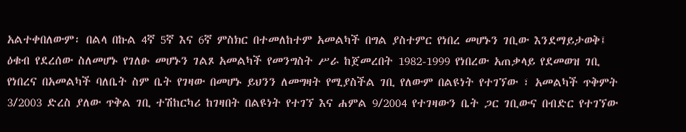አልተቀበለውም፡ በልላ በኩል 4ኛ 5ኛ እና 6ኛ ምስክር በተመለከተም አመልካች በግል ያስተምር የነበረ መሆኑን ገቢው እንደማይታወቅ፤ ዕቁብ የደረሰው ስለመሆኑ የገለፁ መሆኑን ገልጾ አመልካች የመንግስት ሥራ ከጀመረበት 1982-1999 የነበረው አጠቃላይ የደመወዝ ገቢ የነበረና በአመልካች ባለቤት ስም ቤት የገዛው በመሆኑ ይህንን ለመግዛት የሚያስችል ገቢ የለውም በልዩነት የተገኘው ፣ አመልካች ጥቅምት 3/2003 ድረስ ያለው ጥቅል ገቢ ተሽከርካሪ ከገዛበት በልዩነት የተገኘ እና ሐምል 9/2004 የተገዛውን ቤት ጋር ገቢውና በብድር የተገኘው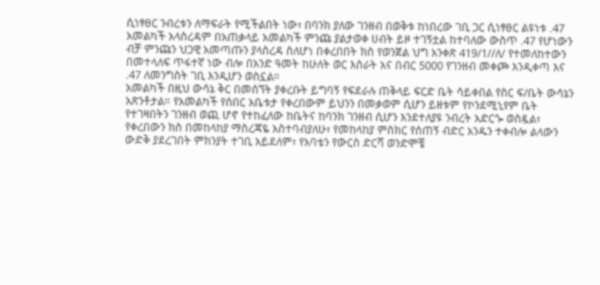ሲነፃፀር ንብረቱን ለማፍራት የሚችልበት ነው፣ በባንክ ያለው ገንዘብ በወቅቱ ከነበረው ገቢ ጋር ሲነፃፀር ልዩነቱ .47 አመልካች አላስረዳም በአጠቃላይ አመልካች ምንጩ ያልታወቀ ሀብት ይዞ ተገኝቷል ከተባለው ውስጥ .47 የሆነውን ብቻ ምንጩን ህጋዊ አመጣጡን ያላስረዳ ስለሆነ በቀረበበት ክስ የወንጀል ህግ አንቀጽ 419/1//ለ/ የተመለከተውን በመተላለፍ ጥፋተኛ ነው ብሎ በአንድ ዓመት ከሁለት ወር እስራት አና በብር 5000 የገንዘብ መቀጮ እንዲቀጣ እና .47 ለመንግስት ገቢ እንዲሆን ወስኗል።
አመልካች በዚህ ውሳኔ ቅር በመሰኘት ያቀረቡት ይግባኝ የፍደራሉ ጠቅላይ ፍርድ ቤት ሳይቀበል የስር ፍ/ቤት ውሳኔን አጽንቶታል። የአመልካች የሰበር አቤቱታ የቀረበውም ይህንን በመቃወም ሲሆን ይዘቱም የኮንደሚኒየም ቤት የተገዛበትን ገንዘብ ወጪ ሆኖ የተከፈለው ከቤትና ከባንክ ገንዘብ ሲሆን እንደተለያዩ ንብረት አድርጐ ወስዷል፣ የቀረበውን ክስ በመከላከያ ማስረጃዬ አስተባብያለሁ፣ የመከላከያ ምስክር የሰጠኝ ብድር አንዱን ተቀብሎ ልላውን ውድቅ ያደረገበት ምክንያት ተገቢ አይደለም፣ የአባቴን የውርስ ድርሻ ወንድሞቼ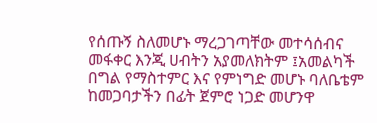የሰጡኝ ስለመሆኑ ማረጋገጣቸው መተሳሰብና መፋቀር እንጂ ሀብትን አያመለክትም ፤አመልካች በግል የማስተምር እና የምነግድ መሆኑ ባለቤቴም ከመጋባታችን በፊት ጀምሮ ነጋድ መሆንዋ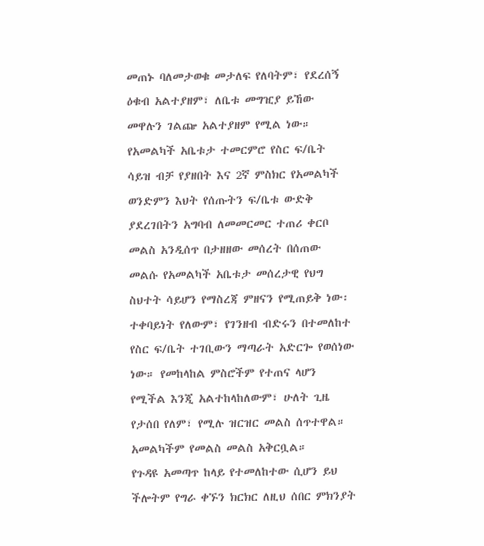መጠኑ ባለመታወቁ መታለፍ የለባትም፣ የደረሰኝ ዕቁብ አልተያዘም፣ ለቤቱ መግዢያ ይኸው መዋሉን ገልጬ አልተያዘም የሚል ነው። የአመልካች አቤቱታ ተመርምሮ የስር ፍ/ቤት ሳይዝ ብቻ የያዘበት እና 2ኛ ምስክር የአመልካች ወንድምን እህት የሰጡትን ፍ/ቤቱ ውድቅ ያደረገበትን አግባብ ለመመርመር ተጠሪ ቀርቦ መልስ አንዲሰጥ በታዘዘው መሰረት በሰጠው መልሱ የአመልካች አቤቱታ መሰረታዊ የህግ ስህተት ሳይሆን የማስረጃ ምዘናን የሚጠይቅ ነው፡ ተቀባይነት የለውም፣ የገንዘብ ብድሩን በተመለከተ የስር ፍ/ቤት ተገቢውን ማጣራት አድርጐ የወሰነው ነው። የመከላከል ምስሮችም የተጠና ላሆን የሚችል እንጂ አልተከላከለውም፣ ሁለት ጊዜ የታሰበ የለም፣ የሚሉ ዝርዝር መልስ ሰጥተዋል። አመልካችም የመልስ መልስ አቅርቧል።
የጉዳዩ አመጣጥ ከላይ የተመለከተው ሲሆን ይህ ችሎትም የግራ ቀኙን ክርክር ለዚህ ሰበር ምክንያት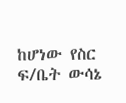ከሆነው የስር ፍ/ቤት ውሳኔ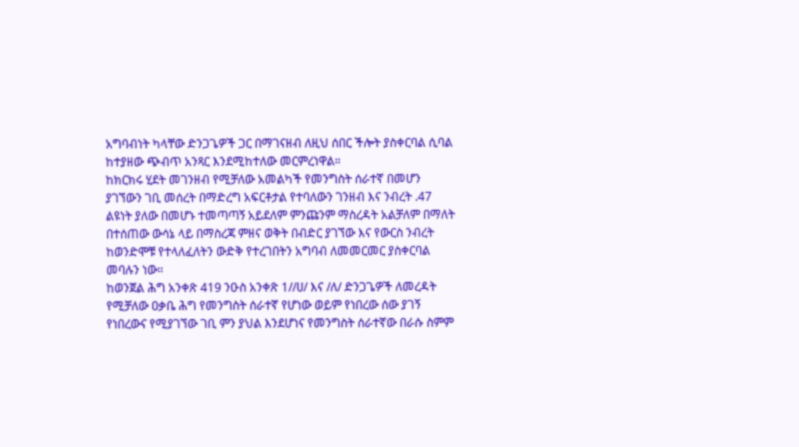አግባብነት ካላቸው ድንጋጌዎች ጋር በማገናዘብ ለዚህ ሰበር ችሎት ያስቀርባል ሲባል ከተያዘው ጭብጥ አንጻር እንደሚከተለው መርምረነዋል።
ከክርክሩ ሂደት መገንዘብ የሚቻለው አመልካች የመንግስት ሰራተኛ በመሆን ያገኘውን ገቢ መሰረት በማድረግ አፍርቶታል የተባለውን ገንዘብ እና ንብረት .47 ልዩነት ያለው በመሆኑ ተመጣጣኝ አይደለም ምንጩንም ማስረዳት አልቻለም በማለት በተሰጠው ውሳኔ ላይ በማስረጃ ምዘና ወቅት በብድር ያገኘው እና የውርስ ንብረት ከወንድሞቹ የተላለፈለትን ውድቅ የተረገበትን አግባብ ለመመርመር ያስቀርባል መባሉን ነው።
ከወንጀል ሕግ አንቀጽ 419 ንዑስ አንቀጽ 1//ሀ/ እና /ለ/ ድንጋጌዎች ለመረዳት የሚቻለው ዐቃቤ ሕግ የመንግስት ሰራተኛ የሆነው ወይም የነበረው ሰው ያገኝ የነበረውና የሚያገኘው ገቢ ምን ያህል እንደሆነና የመንግስት ሰራተኛው በራሱ ስምም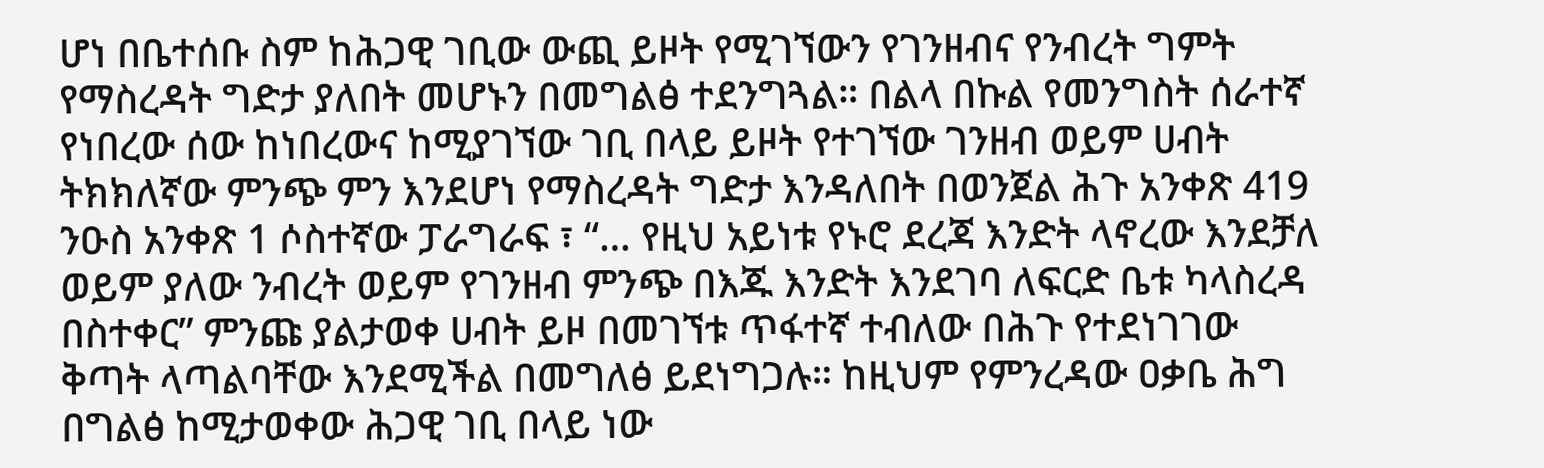ሆነ በቤተሰቡ ስም ከሕጋዊ ገቢው ውጪ ይዞት የሚገኘውን የገንዘብና የንብረት ግምት የማስረዳት ግድታ ያለበት መሆኑን በመግልፅ ተደንግጓል። በልላ በኩል የመንግስት ሰራተኛ የነበረው ሰው ከነበረውና ከሚያገኘው ገቢ በላይ ይዞት የተገኘው ገንዘብ ወይም ሀብት ትክክለኛው ምንጭ ምን እንደሆነ የማስረዳት ግድታ እንዳለበት በወንጀል ሕጉ አንቀጽ 419 ንዑስ አንቀጽ 1 ሶስተኛው ፓራግራፍ ፣ “… የዚህ አይነቱ የኑሮ ደረጃ እንድት ላኖረው እንደቻለ ወይም ያለው ንብረት ወይም የገንዘብ ምንጭ በእጁ እንድት እንደገባ ለፍርድ ቤቱ ካላስረዳ በስተቀር” ምንጩ ያልታወቀ ሀብት ይዞ በመገኘቱ ጥፋተኛ ተብለው በሕጉ የተደነገገው ቅጣት ላጣልባቸው እንደሚችል በመግለፅ ይደነግጋሉ። ከዚህም የምንረዳው ዐቃቤ ሕግ በግልፅ ከሚታወቀው ሕጋዊ ገቢ በላይ ነው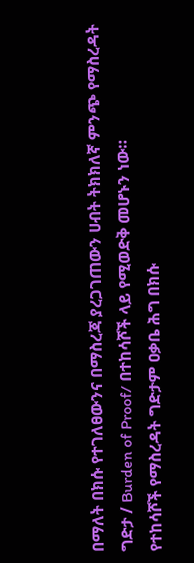በማለት በክሱ የተገለፀውንና በማስረጃ ያረጋገጠውን ሀብት ትክክለኛ ምንጭ የማስረዳት ግድታ / Burden of Proof/ በተከሳሾች ላይ የሚወድቅ መሆኑን ነው።
የተከሳሾች የማስረዳት ግድታም ዐቃቤ ሕግ በክሱ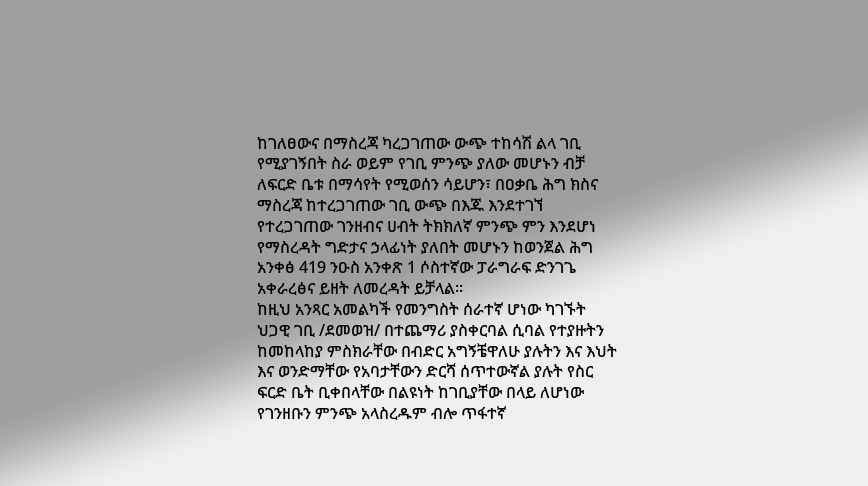ከገለፀውና በማስረጃ ካረጋገጠው ውጭ ተከሳሽ ልላ ገቢ የሚያገኝበት ስራ ወይም የገቢ ምንጭ ያለው መሆኑን ብቻ ለፍርድ ቤቱ በማሳየት የሚወሰን ሳይሆን፣ በዐቃቤ ሕግ ክስና ማስረጃ ከተረጋገጠው ገቢ ውጭ በእጁ እንደተገኘ የተረጋገጠው ገንዘብና ሀብት ትክክለኛ ምንጭ ምን እንደሆነ የማስረዳት ግድታና ኃላፊነት ያለበት መሆኑን ከወንጀል ሕግ አንቀፅ 419 ንዑስ አንቀጽ 1 ሶስተኛው ፓራግራፍ ድንገጌ አቀራረፅና ይዘት ለመረዳት ይቻላል።
ከዚህ አንጻር አመልካች የመንግስት ሰራተኛ ሆነው ካገኙት ህጋዊ ገቢ /ደመወዝ/ በተጨማሪ ያስቀርባል ሲባል የተያዙትን ከመከላከያ ምስክራቸው በብድር አግኝቼዋለሁ ያሉትን እና እህት እና ወንድማቸው የአባታቸውን ድርሻ ሰጥተውኛል ያሉት የስር ፍርድ ቤት ቢቀበላቸው በልዩነት ከገቢያቸው በላይ ለሆነው የገንዘቡን ምንጭ አላስረዱም ብሎ ጥፋተኛ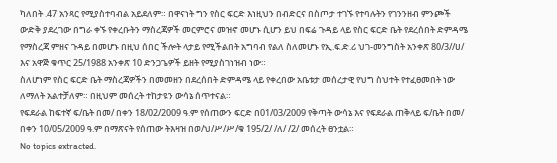ካለበት .47 አንጻር የሚያስተባብል አይደለም። በዋናነት ግን የስር ፍርድ እነዚህን በብድርና በስጦታ ተገኙ የተባሉትን የገንንዘብ ምንጮች ውድቅ ያደረገው በግራ ቀኙ የቀረቡትን ማስረጃዎች መርምሮና መዝኖ መሆኑ ሲሆን ይህ በፍሬ ጉዳይ ላይ የስር ፍርድ ቤት የደረሰበት ድምዳሜ የማስረጃ ምዘና ጉዳይ በመሆኑ በዚህ ሰበር ችሎት ላታይ የሚችልበት አግባብ የልለ ስለመሆኑ የኢ.ፍ.ድ.ሪ ህገ-መንግስት አንቀጽ 80/3//ሀ/ እና አዋጅ ቁጥር 25/1988 አንቀጽ 10 ድንጋጌዎች ይዘት የሚያስገነዝብ ነው።
ስለሆነም የስር ፍርድ ቤት ማስረጃዎችን በመመዘን በደረሰበት ድምዳሜ ላይ የቀረበው አቤቱታ መሰረታዊ የህግ ስህተት የተፈፀመበት ነው ለማለት አልተቻለም። በዚህም መሰረት ተከታዩን ውሳኔ ሰጥተናል።
የፍደራል ከፍተኛ ፍ/ቤት በመ/ በቀን 18/02/2009 ዓ.ም የሰጠውን ፍርድ በ01/03/2009 የቅጣት ውሳኔ እና የፍደራል ጠቅላይ ፍ/ቤት በመ/ በቀን 10/05/2009 ዓ.ም በማጽናት የሰጠው ትእዛዝ በወ/ህ/ሥ/ሥ/ቁ 195/2/ /ለ/ /2/ መሰረት ፀንቷል።
No topics extracted.